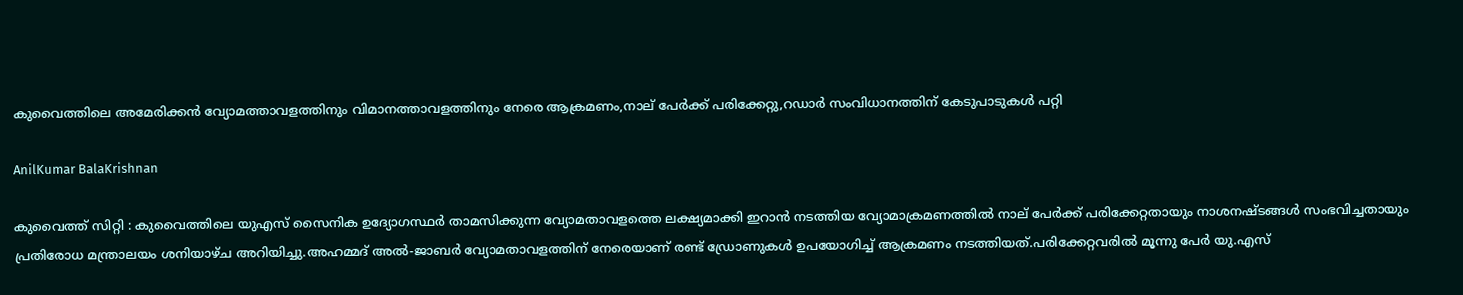കുവൈത്തിലെ അമേരിക്കൻ വ്യോമത്താവളത്തിനും വിമാനത്താവളത്തിനും നേരെ ആക്രമണം,നാല് പേർക്ക് പരിക്കേറ്റു,റഡാർ സംവിധാനത്തിന് കേടുപാടുകൾ പറ്റി

AnilKumar BalaKrishnan

കുവൈത്ത് സിറ്റി : കുവൈത്തിലെ യുഎസ് സൈനിക ഉദ്യോഗസ്ഥർ താമസിക്കുന്ന വ്യോമതാവളത്തെ ലക്ഷ്യമാക്കി ഇറാൻ നടത്തിയ വ്യോമാക്രമണത്തിൽ നാല് പേർക്ക് പരിക്കേറ്റതായും നാശനഷ്ടങ്ങൾ സംഭവിച്ചതായും പ്രതിരോധ മന്ത്രാലയം ശനിയാഴ്ച അറിയിച്ചു.അഹമ്മദ് അൽ-ജാബർ വ്യോമതാവളത്തിന് നേരെയാണ് രണ്ട് ഡ്രോണുകൾ ഉപയോഗിച്ച് ആക്രമണം നടത്തിയത്.പരിക്കേറ്റവരിൽ മൂന്നു പേർ യു.എസ്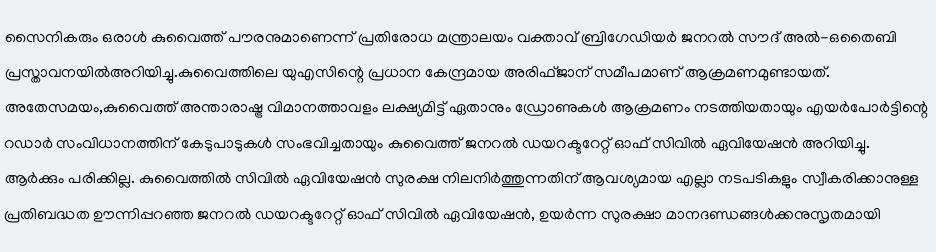സൈനികരും ഒരാൾ കുവൈത്ത് പൗരനുമാണെന്ന് പ്രതിരോധ മന്ത്രാലയം വക്താവ് ബ്രിഗേഡിയർ ജനറൽ സൗദ് അൽ-ഒതൈബി പ്രസ്താവനയിൽഅറിയിച്ചു.കുവൈത്തിലെ യുഎസിന്റെ പ്രധാന കേന്ദ്രമായ അരിഫ്ജാന് സമീപമാണ് ആക്രമണമുണ്ടായത്.
അതേസമയം,കുവൈത്ത് അന്താരാഷ്ട്ര വിമാനത്താവളം ലക്ഷ്യമിട്ട് ഏതാനും ഡ്രോണുകള്‍ ആക്രമണം നടത്തിയതായും എയര്‍പോര്‍ട്ടിന്റെ റഡാര്‍ സംവിധാനത്തിന് കേടുപാടുകള്‍ സംഭവിച്ചതായും കുവൈത്ത് ജനറല്‍ ഡയറക്ടറേറ്റ് ഓഫ് സിവില്‍ ഏവിയേഷന്‍ അറിയിച്ചു. ആര്‍ക്കും പരിക്കില്ല. കുവൈത്തില്‍ സിവില്‍ ഏവിയേഷന്‍ സുരക്ഷ നിലനിര്‍ത്തുന്നതിന് ആവശ്യമായ എല്ലാ നടപടികളും സ്വീകരിക്കാനുള്ള പ്രതിബദ്ധത ഊന്നിപ്പറഞ്ഞ ജനറല്‍ ഡയറക്ടറേറ്റ് ഓഫ് സിവില്‍ ഏവിയേഷന്‍, ഉയര്‍ന്ന സുരക്ഷാ മാനദണ്ഡങ്ങള്‍ക്കനുസൃതമായി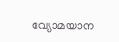വ്യോമയാന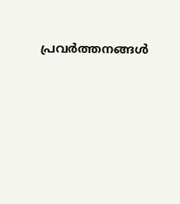പ്രവര്‍ത്തനങ്ങള്‍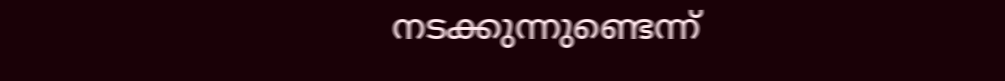നടക്കുന്നുണ്ടെന്ന്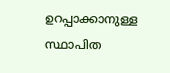ഉറപ്പാക്കാനുള്ള സ്ഥാപിത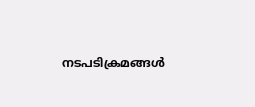നടപടിക്രമങ്ങള്‍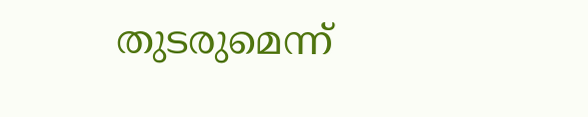തുടരുമെന്ന്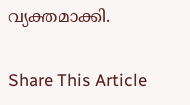വ്യക്തമാക്കി.

Share This Article